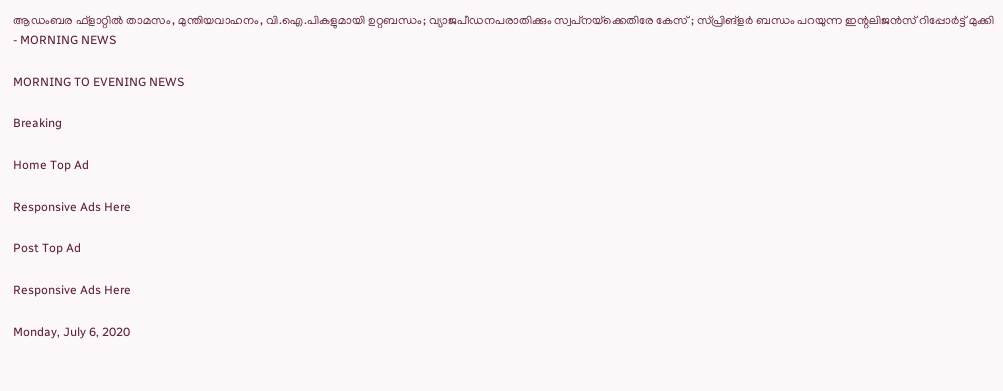ആഡംബര ഫ്‌ളാറ്റില്‍ താമസം, മുന്തിയവാഹനം, വി.ഐ.പികളുമായി ഉറ്റബന്ധം; വ്യാജപീഡനപരാതിക്കും സ്വപ്‌നയ്‌ക്കെതിരേ കേസ് ; സ്പ്രിങ്‌ളര്‍ ബന്ധം പറയുന്ന ഇന്റലിജന്‍സ് റിപ്പോര്‍ട്ട് മുക്കി - MORNING NEWS

MORNING TO EVENING NEWS

Breaking

Home Top Ad

Responsive Ads Here

Post Top Ad

Responsive Ads Here

Monday, July 6, 2020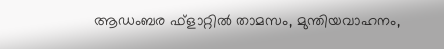ആഡംബര ഫ്‌ളാറ്റില്‍ താമസം, മുന്തിയവാഹനം,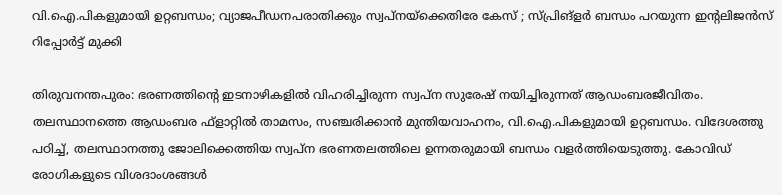വി.ഐ.പികളുമായി ഉറ്റബന്ധം; വ്യാജപീഡനപരാതിക്കും സ്വപ്‌നയ്‌ക്കെതിരേ കേസ് ; സ്പ്രിങ്‌ളര്‍ ബന്ധം പറയുന്ന ഇന്റലിജന്‍സ് റിപ്പോര്‍ട്ട് മുക്കി

തിരുവനന്തപുരം: ഭരണത്തിന്റെ ഇടനാഴികളില്‍ വിഹരിച്ചിരുന്ന സ്വപ്‌ന സുരേഷ് നയിച്ചിരുന്നത് ആഡംബരജീവിതം. തലസ്ഥാനത്തെ ആഡംബര ഫ്‌ളാറ്റില്‍ താമസം, സഞ്ചരിക്കാന്‍ മുന്തിയവാഹനം, വി.ഐ.പികളുമായി ഉറ്റബന്ധം. വിദേശത്തു പഠിച്ച്, തലസ്ഥാനത്തു ജോലിക്കെത്തിയ സ്വപ്‌ന ഭരണതലത്തിലെ ഉന്നതരുമായി ബന്ധം വളര്‍ത്തിയെടുത്തു. കോവിഡ് രോഗികളുടെ വിശദാംശങ്ങള്‍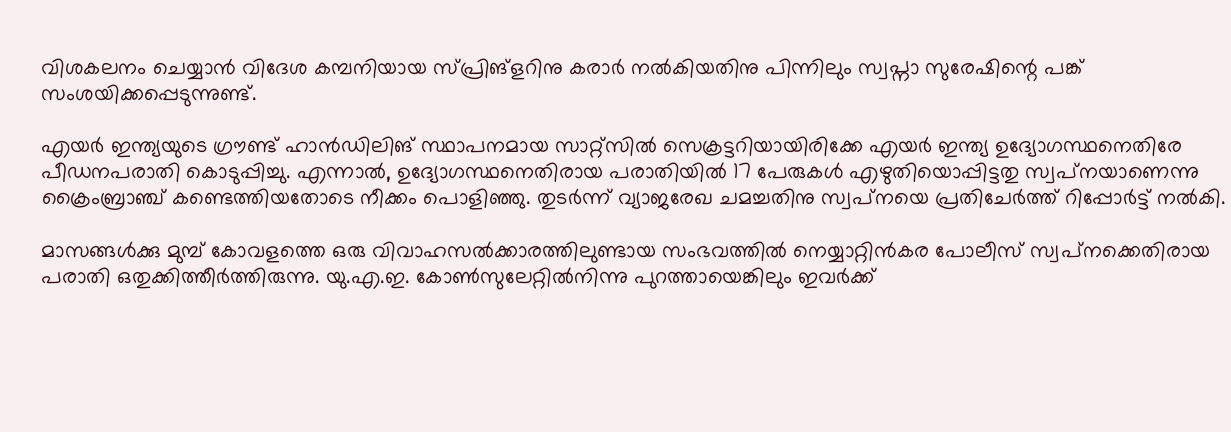വിശകലനം ചെയ്യാന്‍ വിദേശ കമ്പനിയായ സ്പ്രിങ്‌ളറിനു കരാര്‍ നല്‍കിയതിനു പിന്നിലും സ്വപ്നാ സുരേഷിന്റെ പങ്ക് സംശയിക്കപ്പെടുന്നുണ്ട്.

എയര്‍ ഇന്ത്യയുടെ ഗ്രൗണ്ട് ഹാന്‍ഡിലിങ് സ്ഥാപനമായ സാറ്റ്‌സില്‍ സെക്രട്ടറിയായിരിക്കേ എയര്‍ ഇന്ത്യ ഉദ്യോഗസ്ഥനെതിരേ പീഡനപരാതി കൊടുപ്പിച്ചു. എന്നാല്‍, ഉദ്യോഗസ്ഥനെതിരായ പരാതിയില്‍ 17 പേരുകള്‍ എഴുതിയൊപ്പിട്ടതു സ്വപ്‌നയാണെന്നു ക്രൈംബ്രാഞ്ച് കണ്ടെത്തിയതോടെ നീക്കം പൊളിഞ്ഞു. തുടര്‍ന്ന് വ്യാജരേഖ ചമച്ചതിനു സ്വപ്‌നയെ പ്രതിചേര്‍ത്ത് റിപ്പോര്‍ട്ട് നല്‍കി.

മാസങ്ങള്‍ക്കു മുമ്പ് കോവളത്തെ ഒരു വിവാഹസല്‍ക്കാരത്തിലുണ്ടായ സംഭവത്തില്‍ നെയ്യാറ്റിന്‍കര പോലീസ് സ്വപ്‌നക്കെതിരായ പരാതി ഒതുക്കിത്തീര്‍ത്തിരുന്നു. യു.എ.ഇ. കോണ്‍സുലേറ്റില്‍നിന്നു പുറത്തായെങ്കിലും ഇവര്‍ക്ക്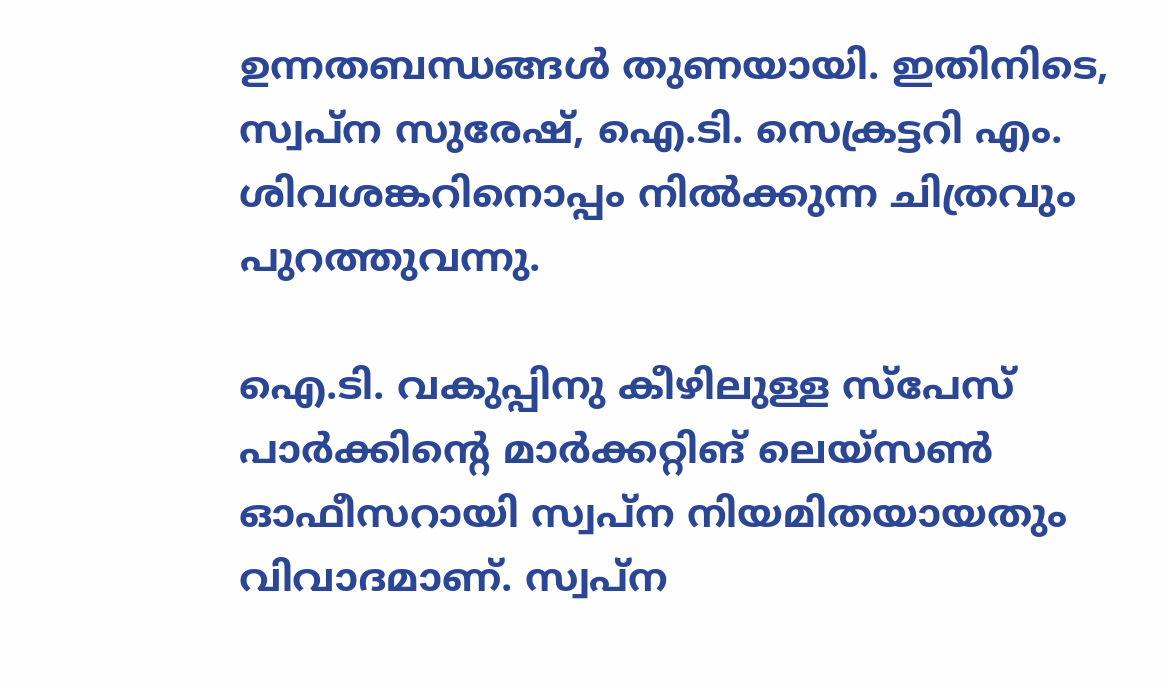ഉന്നതബന്ധങ്ങള്‍ തുണയായി. ഇതിനിടെ, സ്വപ്‌ന സുരേഷ്, ഐ.ടി. സെക്രട്ടറി എം. ശിവശങ്കറിനൊപ്പം നില്‍ക്കുന്ന ചിത്രവും പുറത്തുവന്നു.

ഐ.ടി. വകുപ്പിനു കീഴിലുള്ള സ്‌പേസ് പാര്‍ക്കിന്റെ മാര്‍ക്കറ്റിങ് ലെയ്‌സണ്‍ ഓഫീസറായി സ്വപ്‌ന നിയമിതയായതും വിവാദമാണ്. സ്വപ്‌ന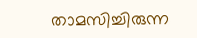താമസിച്ചിരുന്ന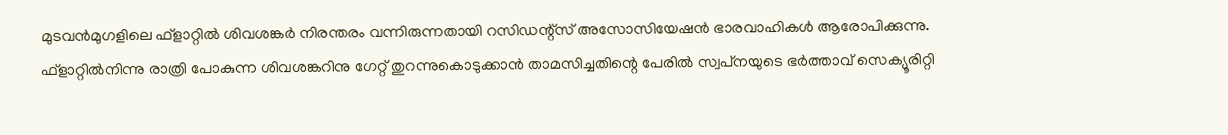മുടവന്‍മുഗളിലെ ഫ്‌ളാറ്റില്‍ ശിവശങ്കര്‍ നിരന്തരം വന്നിരുന്നതായി റസിഡന്റ്‌സ് അസോസിയേഷന്‍ ഭാരവാഹികള്‍ ആരോപിക്കുന്നു. ഫ്‌ളാറ്റില്‍നിന്നു രാത്രി പോകുന്ന ശിവശങ്കറിനു ഗേറ്റ് തുറന്നുകൊടുക്കാന്‍ താമസിച്ചതിന്റെ പേരില്‍ സ്വപ്‌നയുടെ ഭര്‍ത്താവ് സെക്യൂരിറ്റി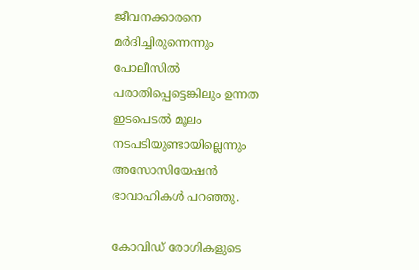ജീവനക്കാരനെ മര്‍ദിച്ചിരുന്നെന്നും പോലീസില്‍ പരാതിപ്പെട്ടെങ്കിലും ഉന്നത ഇടപെടല്‍ മൂലം നടപടിയുണ്ടായില്ലെന്നും അസോസിയേഷന്‍ ഭാവാഹികള്‍ പറഞ്ഞു.

കോവിഡ് രോഗികളുടെ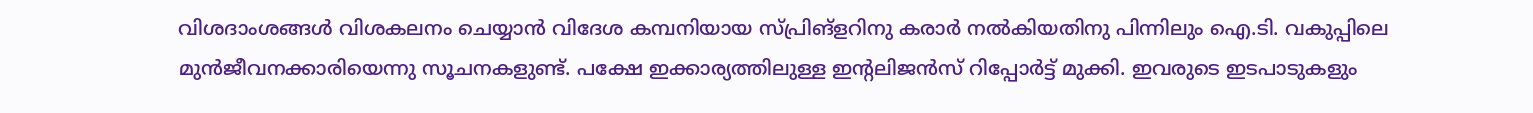വിശദാംശങ്ങള്‍ വിശകലനം ചെയ്യാന്‍ വിദേശ കമ്പനിയായ സ്പ്രിങ്‌ളറിനു കരാര്‍ നല്‍കിയതിനു പിന്നിലും ഐ.ടി. വകുപ്പിലെ മുന്‍ജീവനക്കാരിയെന്നു സൂചനകളുണ്ട്. പക്ഷേ ഇക്കാര്യത്തിലുള്ള ഇന്റലിജന്‍സ് റിപ്പോര്‍ട്ട് മുക്കി. ഇവരുടെ ഇടപാടുകളും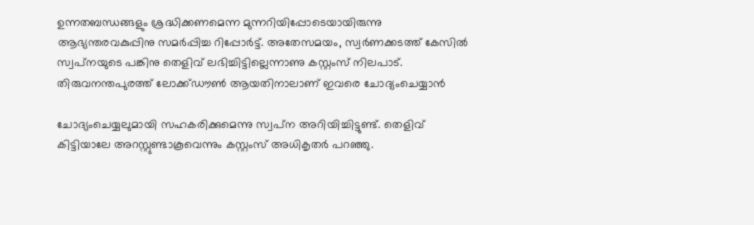ഉന്നതബന്ധങ്ങളും ശ്രദ്ധിക്കണമെന്ന മുന്നറിയിപ്പോടെയായിരുന്നു ആഭ്യന്തരവകുപ്പിനു സമര്‍പ്പിച്ച റിപ്പോര്‍ട്ട്. അതേസമയം, സ്വര്‍ണക്കടത്ത് കേസില്‍ സ്വപ്‌നയുടെ പങ്കിനു തെളിവ് ലഭിച്ചിട്ടില്ലെന്നാണു കസ്റ്റംസ് നിലപാട്. തിരുവനന്തപുരത്ത് ലോക്ക്ഡൗണ്‍ ആയതിനാലാണ് ഇവരെ ചോദ്യംചെയ്യാന്‍

ചോദ്യംചെയ്യലുമായി സഹകരിക്കുമെന്നു സ്വപ്‌ന അറിയിച്ചിട്ടുണ്ട്. തെളിവ് കിട്ടിയാലേ അറസ്റ്റുണ്ടാകൂവെന്നും കസ്റ്റംസ് അധികൃതര്‍ പറഞ്ഞു.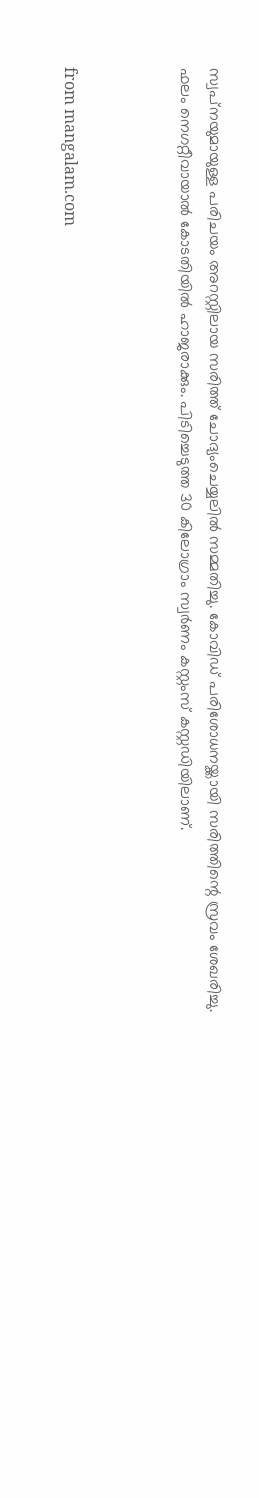സ്വപ്‌നയുമായുള്ള പരിചയം അറസ്റ്റിലായ സരിത്ത് ചോദ്യംചെയ്യലില്‍ സമ്മതിച്ചു. കോവിഡ് പരിശോധനയ്ക്കായി സരിത്തിന്റെ സ്രവം ശേഖരിച്ചു. ഫലം നെഗറ്റീവായാല്‍ കോടതിയില്‍ ഹാജരാക്കും. പിടിച്ചെടുത്ത 30 കിലോഗ്രാം സ്വര്‍ണം കസ്റ്റംസ് കസ്റ്റഡിയിലാണ്.



from mangalam.com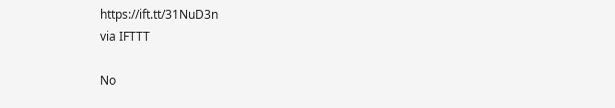https://ift.tt/31NuD3n
via IFTTT

No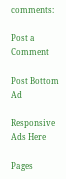comments:

Post a Comment

Post Bottom Ad

Responsive Ads Here

Pages